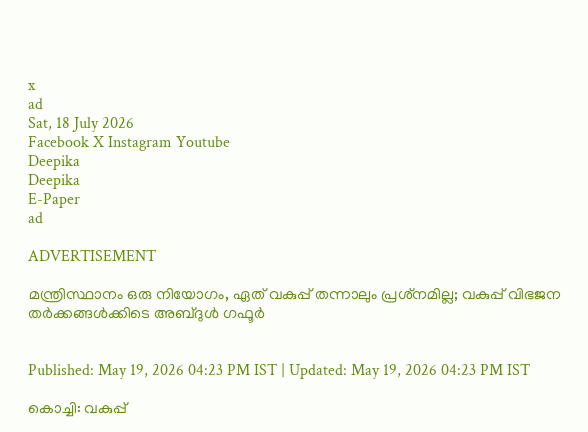x
ad
Sat, 18 July 2026
Facebook X Instagram Youtube
Deepika
Deepika
E-Paper
ad

ADVERTISEMENT

മന്ത്രിസ്ഥാനം ഒരു നിയോഗം, ഏത് വകുപ്പ് തന്നാലും പ്രശ്‌നമില്ല; വകുപ്പ് വിഭജന തര്‍ക്കങ്ങള്‍ക്കിടെ അബ്ദുള്‍ ഗഫൂര്‍


Published: May 19, 2026 04:23 PM IST | Updated: May 19, 2026 04:23 PM IST

കൊച്ചി: വകുപ്പ്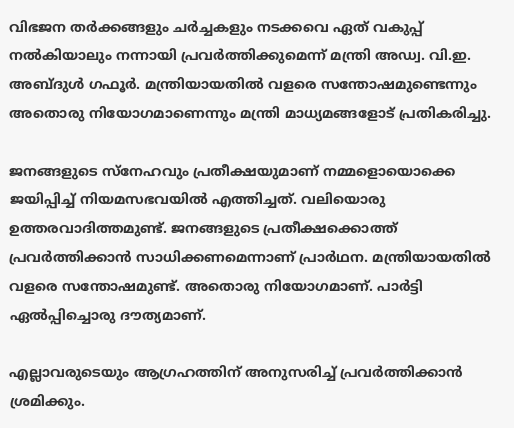വിഭജന തര്‍ക്കങ്ങളും ചര്‍ച്ചകളും നടക്കവെ ഏത് വകുപ്പ് നല്‍കിയാലും നന്നായി പ്രവർത്തിക്കുമെന്ന് മന്ത്രി അഡ്വ. വി.ഇ. അബ്ദുള്‍ ഗഫൂര്‍. മന്ത്രിയായതില്‍ വളരെ സന്തോഷമുണ്ടെന്നും അതൊരു നിയോഗമാണെന്നും മന്ത്രി മാധ്യമങ്ങളോട് പ്രതികരിച്ചു.

ജനങ്ങളുടെ സ്‌നേഹവും പ്രതീക്ഷയുമാണ് നമ്മളൊയൊക്കെ ജയിപ്പിച്ച് നിയമസഭവയില്‍ എത്തിച്ചത്. വലിയൊരു ഉത്തരവാദിത്തമുണ്ട്. ജനങ്ങളുടെ പ്രതീക്ഷക്കൊത്ത് പ്രവര്‍ത്തിക്കാന്‍ സാധിക്കണമെന്നാണ് പ്രാര്‍ഥന. മന്ത്രിയായതില്‍ വളരെ സന്തോഷമുണ്ട്. അതൊരു നിയോഗമാണ്. പാര്‍ട്ടി ഏല്‍പ്പിച്ചൊരു ദൗത്യമാണ്.

എല്ലാവരുടെയും ആഗ്രഹത്തിന് അനുസരിച്ച് പ്രവര്‍ത്തിക്കാന്‍ ശ്രമിക്കും.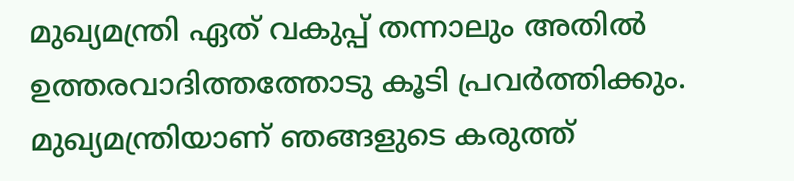മുഖ്യമന്ത്രി ഏത് വകുപ്പ് തന്നാലും അതില്‍ ഉത്തരവാദിത്തത്തോടു കൂടി പ്രവര്‍ത്തിക്കും. മുഖ്യമന്ത്രിയാണ് ഞങ്ങളുടെ കരുത്ത്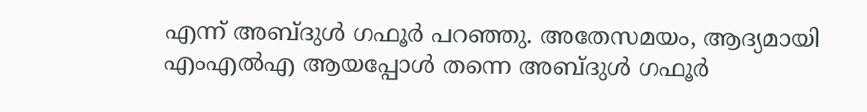എന്ന് അബ്ദുള്‍ ഗഫൂര്‍ പറഞ്ഞു. അതേസമയം, ആദ്യമായി എംഎല്‍എ ആയപ്പോള്‍ തന്നെ അബ്ദുള്‍ ഗഫൂര്‍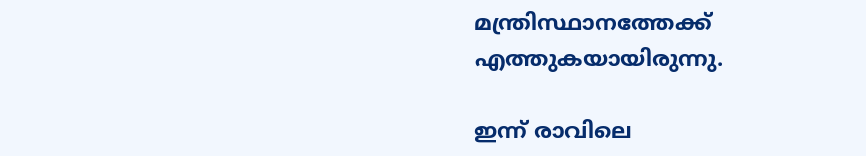മന്ത്രിസ്ഥാനത്തേക്ക് എത്തുകയായിരുന്നു.

ഇന്ന് രാവിലെ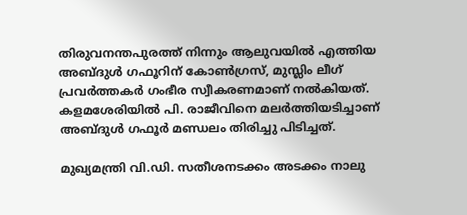തിരുവനന്തപുരത്ത് നിന്നും ആലുവയില്‍ എത്തിയ അബ്ദുള്‍ ഗഫൂറിന് കോണ്‍ഗ്രസ്, മുസ്ലിം ലീഗ് പ്രവര്‍ത്തകര്‍ ഗംഭീര സ്വീകരണമാണ് നല്‍കിയത്. കളമശേരിയില്‍ പി. രാജീവിനെ മലര്‍ത്തിയടിച്ചാണ് അബ്ദുള്‍ ഗഫൂര്‍ മണ്ഡലം തിരിച്ചു പിടിച്ചത്.

മുഖ്യമന്ത്രി വി.ഡി. സതീശനടക്കം അടക്കം നാലു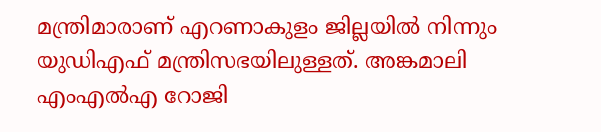മന്ത്രിമാരാണ് എറണാകുളം ജില്ലയില്‍ നിന്നും യുഡിഎഫ് മന്ത്രിസഭയിലുള്ളത്. അങ്കമാലി എംഎല്‍എ റോജി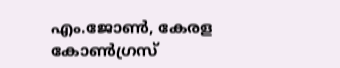എം.ജോണ്‍, കേരള കോണ്‍ഗ്രസ്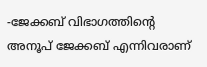-ജേക്കബ് വിഭാഗത്തിന്റെ അനൂപ് ജേക്കബ് എന്നിവരാണ്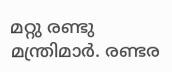മറ്റു രണ്ടു മന്ത്രിമാര്‍. രണ്ടര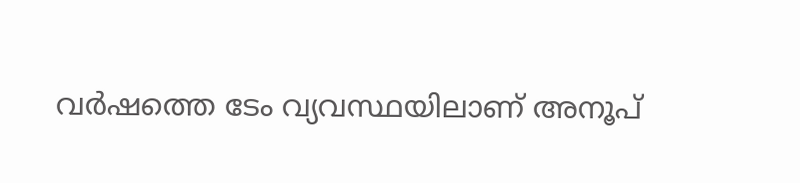വര്‍ഷത്തെ ടേം വ്യവസ്ഥയിലാണ് അനൂപ്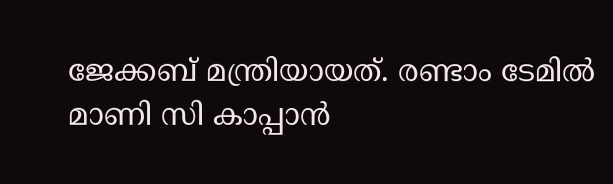ജേക്കബ് മന്ത്രിയായത്. രണ്ടാം ടേമില്‍ മാണി സി കാപ്പാന്‍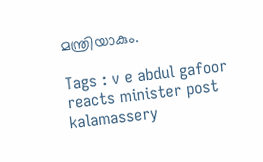മന്ത്രിയാകും.

Tags : v e abdul gafoor reacts minister post kalamassery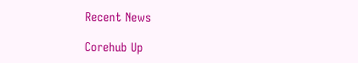Recent News

Corehub Up